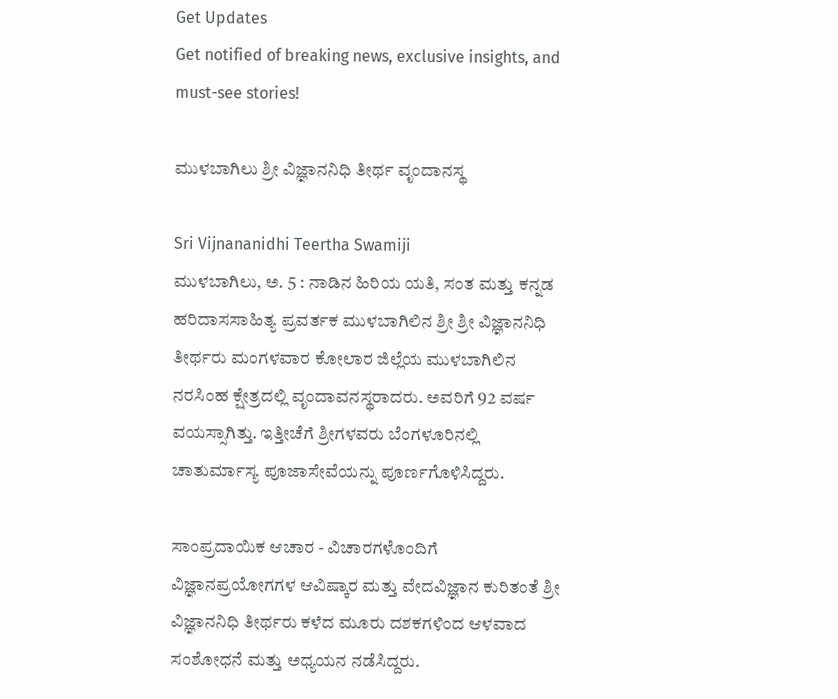Get Updates
Get notified of breaking news, exclusive insights, and must-see stories!

ಮುಳಬಾಗಿಲು ಶ್ರೀ ವಿಜ್ಞಾನನಿಧಿ ತೀರ್ಥ ವೃಂದಾನಸ್ಥ

Sri Vijnananidhi Teertha Swamiji
ಮುಳಬಾಗಿಲು, ಅ. 5 : ನಾಡಿನ ಹಿರಿಯ ಯತಿ, ಸಂತ ಮತ್ತು ಕನ್ನಡ ಹರಿದಾಸಸಾಹಿತ್ಯ ಪ್ರವರ್ತಕ ಮುಳಬಾಗಿಲಿನ ಶ್ರೀ ಶ್ರೀ ವಿಜ್ಞಾನನಿಧಿ ತೀರ್ಥರು ಮಂಗಳವಾರ ಕೋಲಾರ ಜಿಲ್ಲೆಯ ಮುಳಬಾಗಿಲಿನ ನರಸಿಂಹ ಕ್ಷೇತ್ರದಲ್ಲಿ ವೃಂದಾವನಸ್ಥರಾದರು. ಅವರಿಗೆ 92 ವರ್ಷ ವಯಸ್ಸಾಗಿತ್ತು. ಇತ್ತೀಚೆಗೆ ಶ್ರೀಗಳವರು ಬೆಂಗಳೂರಿನಲ್ಲಿ ಚಾತುರ್ಮಾಸ್ಯ ಪೂಜಾಸೇವೆಯನ್ನು ಪೂರ್ಣಗೊಳಿಸಿದ್ದರು.

ಸಾಂಪ್ರದಾಯಿಕ ಆಚಾರ - ವಿಚಾರಗಳೊಂದಿಗೆ ವಿಜ್ಞಾನಪ್ರಯೋಗಗಳ ಆವಿಷ್ಕಾರ ಮತ್ತು ವೇದವಿಜ್ಞಾನ ಕುರಿತಂತೆ ಶ್ರೀ ವಿಜ್ಞಾನನಿಧಿ ತೀರ್ಥರು ಕಳೆದ ಮೂರು ದಶಕಗಳಿಂದ ಆಳವಾದ ಸಂಶೋಧನೆ ಮತ್ತು ಅಧ್ಯಯನ ನಡೆಸಿದ್ದರು.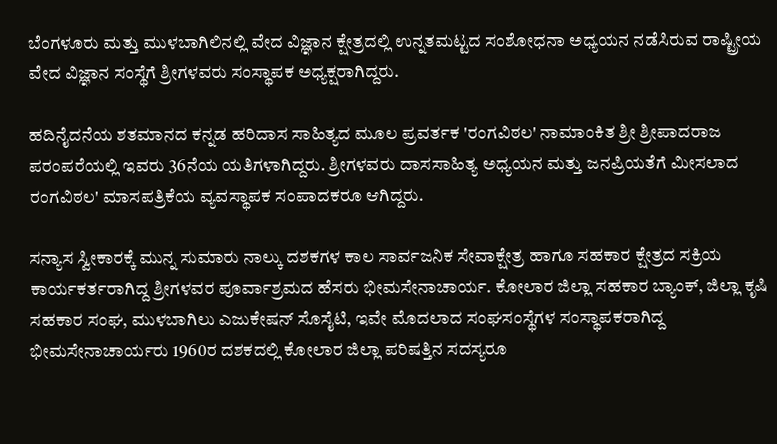ಬೆಂಗಳೂರು ಮತ್ತು ಮುಳಬಾಗಿಲಿನಲ್ಲಿ ವೇದ ವಿಜ್ಞಾನ ಕ್ಷೇತ್ರದಲ್ಲಿ ಉನ್ನತಮಟ್ಟದ ಸಂಶೋಧನಾ ಅಧ್ಯಯನ ನಡೆಸಿರುವ ರಾಷ್ಟ್ರೀಯ ವೇದ ವಿಜ್ಞಾನ ಸಂಸ್ಥೆಗೆ ಶ್ರೀಗಳವರು ಸಂಸ್ಥಾಪಕ ಅಧ್ಯಕ್ಷರಾಗಿದ್ದರು.

ಹದಿನೈದನೆಯ ಶತಮಾನದ ಕನ್ನಡ ಹರಿದಾಸ ಸಾಹಿತ್ಯದ ಮೂಲ ಪ್ರವರ್ತಕ 'ರಂಗವಿಠಲ' ನಾಮಾಂಕಿತ ಶ್ರೀ ಶ್ರೀಪಾದರಾಜ ಪರಂಪರೆಯಲ್ಲಿ ಇವರು 36ನೆಯ ಯತಿಗಳಾಗಿದ್ದರು. ಶ್ರೀಗಳವರು ದಾಸಸಾಹಿತ್ಯ ಅಧ್ಯಯನ ಮತ್ತು ಜನಪ್ರಿಯತೆಗೆ ಮೀಸಲಾದ ರಂಗವಿಠಲ' ಮಾಸಪತ್ರಿಕೆಯ ವ್ಯವಸ್ಥಾಪಕ ಸಂಪಾದಕರೂ ಆಗಿದ್ದರು.

ಸನ್ಯಾಸ ಸ್ವೀಕಾರಕ್ಕೆ ಮುನ್ನ ಸುಮಾರು ನಾಲ್ಕು ದಶಕಗಳ ಕಾಲ ಸಾರ್ವಜನಿಕ ಸೇವಾಕ್ಷೇತ್ರ ಹಾಗೂ ಸಹಕಾರ ಕ್ಷೇತ್ರದ ಸಕ್ರಿಯ ಕಾರ್ಯಕರ್ತರಾಗಿದ್ದ ಶ್ರೀಗಳವರ ಪೂರ್ವಾಶ್ರಮದ ಹೆಸರು ಭೀಮಸೇನಾಚಾರ್ಯ. ಕೋಲಾರ ಜಿಲ್ಲಾ ಸಹಕಾರ ಬ್ಯಾಂಕ್, ಜಿಲ್ಲಾ ಕೃಷಿ ಸಹಕಾರ ಸಂಘ, ಮುಳಬಾಗಿಲು ಎಜುಕೇಷನ್ ಸೊಸೈಟಿ, ಇವೇ ಮೊದಲಾದ ಸಂಘಸಂಸ್ಥೆಗಳ ಸಂಸ್ಥಾಪಕರಾಗಿದ್ದ ಭೀಮಸೇನಾಚಾರ್ಯರು 1960ರ ದಶಕದಲ್ಲಿ ಕೋಲಾರ ಜಿಲ್ಲಾ ಪರಿಷತ್ತಿನ ಸದಸ್ಯರೂ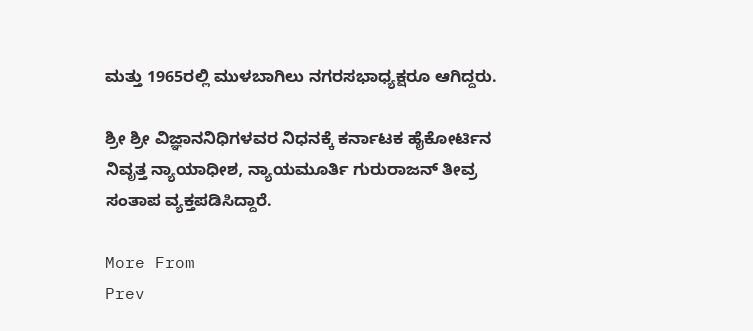ಮತ್ತು 1965ರಲ್ಲಿ ಮುಳಬಾಗಿಲು ನಗರಸಭಾಧ್ಯಕ್ಷರೂ ಆಗಿದ್ದರು.

ಶ್ರೀ ಶ್ರೀ ವಿಜ್ಞಾನನಿಧಿಗಳವರ ನಿಧನಕ್ಕೆ ಕರ್ನಾಟಕ ಹೈಕೋರ್ಟಿನ ನಿವೃತ್ತ ನ್ಯಾಯಾಧೀಶ, ನ್ಯಾಯಮೂರ್ತಿ ಗುರುರಾಜನ್ ತೀವ್ರ ಸಂತಾಪ ವ್ಯಕ್ತಪಡಿಸಿದ್ದಾರೆ.

More From
Prev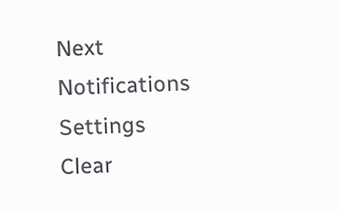Next
Notifications
Settings
Clear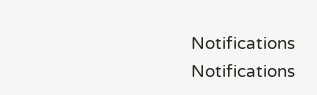Notifications
Notifications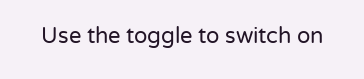Use the toggle to switch on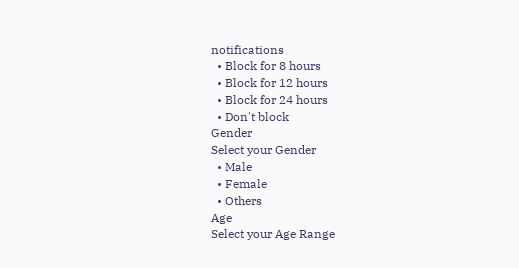notifications
  • Block for 8 hours
  • Block for 12 hours
  • Block for 24 hours
  • Don't block
Gender
Select your Gender
  • Male
  • Female
  • Others
Age
Select your Age Range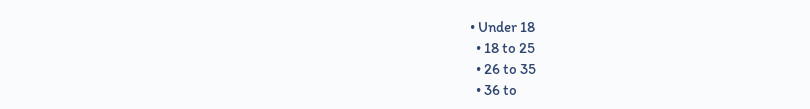• Under 18
  • 18 to 25
  • 26 to 35
  • 36 to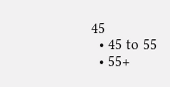45
  • 45 to 55
  • 55+